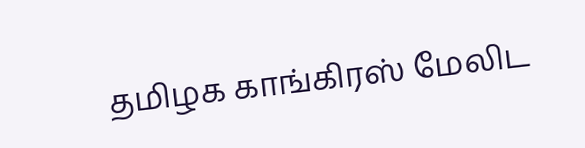தமிழக காங்கிரஸ் மேலிட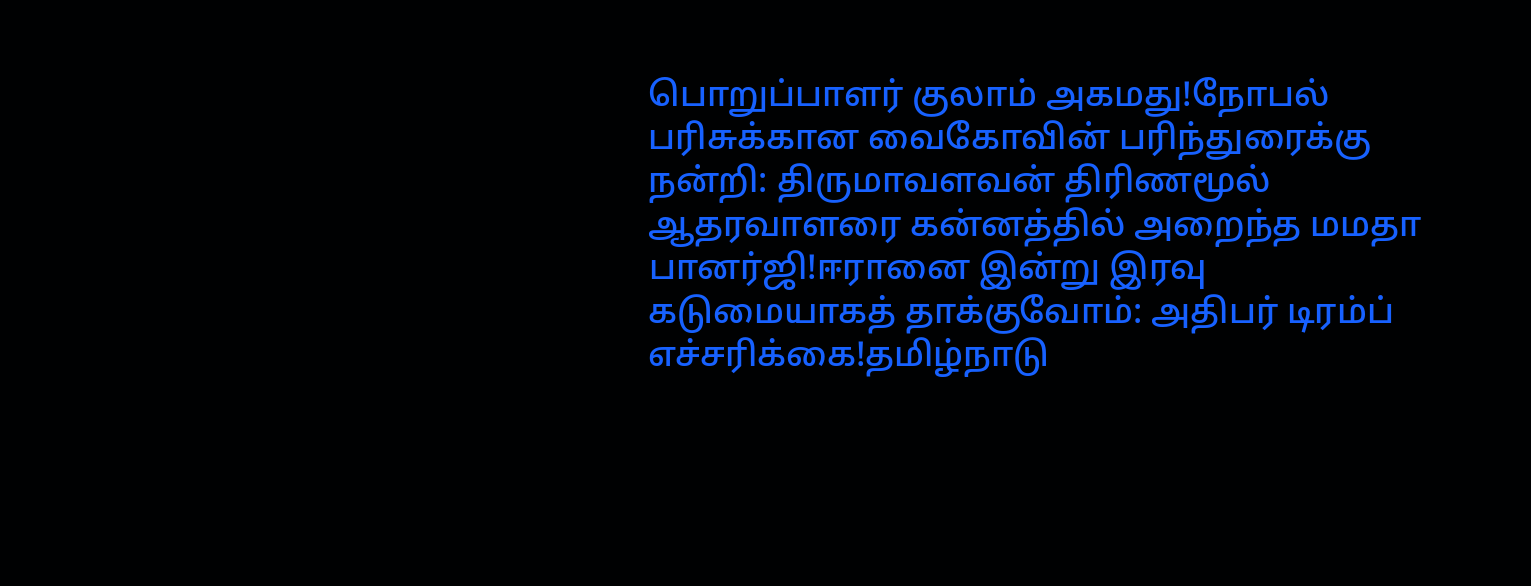பொறுப்பாளர் குலாம் அகமது!நோபல் பரிசுக்கான வைகோவின் பரிந்துரைக்கு நன்றி: திருமாவளவன் திரிணமூல் ஆதரவாளரை கன்னத்தில் அறைந்த மமதா பானர்ஜி!ஈரானை இன்று இரவு கடுமையாகத் தாக்குவோம்: அதிபர் டிரம்ப் எச்சரிக்கை!தமிழ்நாடு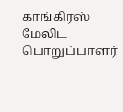காங்கிரஸ் மேலிட பொறுப்பாளர்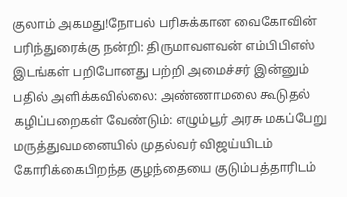குலாம் அகமது!நோபல் பரிசுக்கான வைகோவின் பரிந்துரைக்கு நன்றி: திருமாவளவன் எம்பிபிஎஸ் இடங்கள் பறிபோனது பற்றி அமைச்சர் இன்னும் பதில் அளிக்கவில்லை: அண்ணாமலை கூடுதல் கழிப்பறைகள் வேண்டும்: எழும்பூர் அரசு மகப்பேறு மருத்துவமனையில் முதல்வர் விஜய்யிடம் கோரிக்கைபிறந்த குழந்தையை குடும்பத்தாரிடம்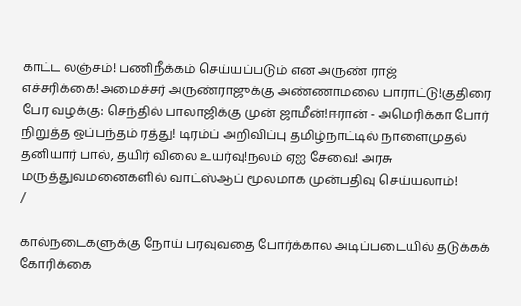காட்ட லஞ்சம்! பணிநீக்கம் செய்யப்படும் என அருண் ராஜ் எச்சரிக்கை!அமைச்சர் அருண்ராஜுக்கு அண்ணாமலை பாராட்டு!குதிரை பேர வழக்கு: செந்தில் பாலாஜிக்கு முன் ஜாமீன்!ஈரான் - அமெரிக்கா போர் நிறுத்த ஒப்பந்தம் ரத்து! டிரம்ப் அறிவிப்பு தமிழ்நாட்டில் நாளைமுதல் தனியார் பால், தயிர் விலை உயர்வு!நலம் ஏஐ சேவை! அரசு மருத்துவமனைகளில் வாட்ஸ்ஆப் மூலமாக முன்பதிவு செய்யலாம்!
/

கால்நடைகளுக்கு நோய் பரவுவதை போர்க்கால அடிப்படையில் தடுக்கக் கோரிக்கை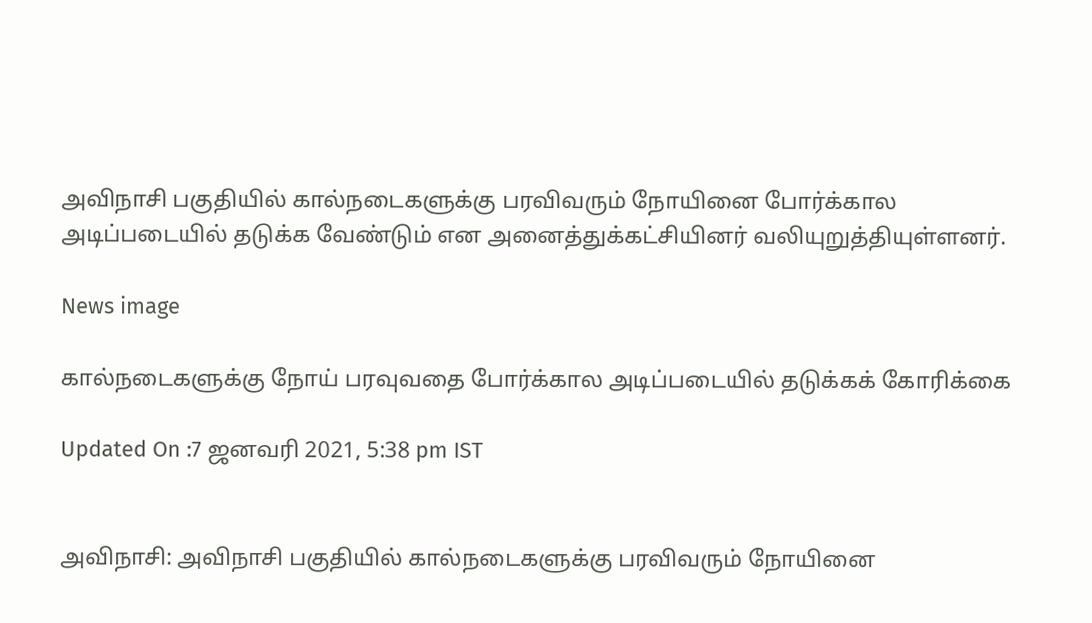அவிநாசி பகுதியில் கால்நடைகளுக்கு பரவிவரும் நோயினை போர்க்கால அடிப்படையில் தடுக்க வேண்டும் என அனைத்துக்கட்சியினர் வலியுறுத்தியுள்ளனர்.

News image

கால்நடைகளுக்கு நோய் பரவுவதை போர்க்கால அடிப்படையில் தடுக்கக் கோரிக்கை

Updated On :7 ஜனவரி 2021, 5:38 pm IST


அவிநாசி: அவிநாசி பகுதியில் கால்நடைகளுக்கு பரவிவரும் நோயினை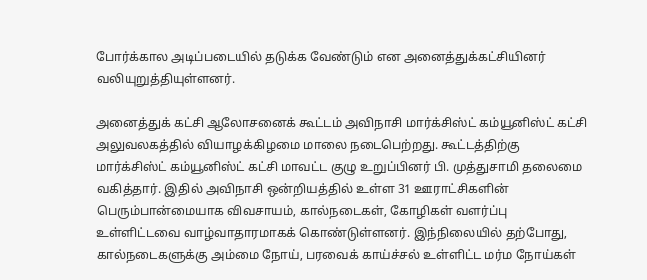போர்க்கால அடிப்படையில் தடுக்க வேண்டும் என அனைத்துக்கட்சியினர் வலியுறுத்தியுள்ளனர்.

அனைத்துக் கட்சி ஆலோசனைக் கூட்டம் அவிநாசி மார்க்சிஸ்ட் கம்யூனிஸ்ட் கட்சி அலுவலகத்தில் வியாழக்கிழமை மாலை நடைபெற்றது. கூட்டத்திற்கு மார்க்சிஸ்ட் கம்யூனிஸ்ட் கட்சி மாவட்ட குழு உறுப்பினர் பி. முத்துசாமி தலைமை வகித்தார். இதில் அவிநாசி ஒன்றியத்தில் உள்ள 31 ஊராட்சிகளின் பெரும்பான்மையாக விவசாயம், கால்நடைகள், கோழிகள் வளர்ப்பு உள்ளிட்டவை வாழ்வாதாரமாகக் கொண்டுள்ளனர். இந்நிலையில் தற்போது, கால்நடைகளுக்கு அம்மை நோய், பரவைக் காய்ச்சல் உள்ளிட்ட மர்ம நோய்கள்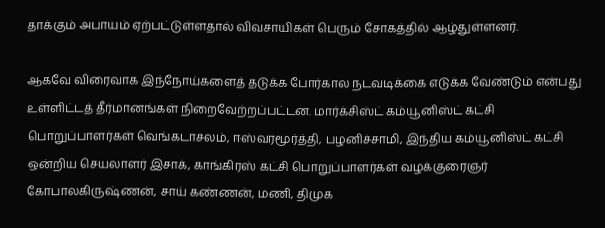தாக்கும் அபாயம் ஏற்பட்டுள்ளதால் விவசாயிகள் பெரும் சோகத்தில் ஆழ்துள்ளனர்.

ஆகவே விரைவாக இந்நோய்களைத் தடுக்க போர்கால நடவடிக்கை எடுக்க வேண்டும் என்பது உள்ளிட்டத் தீர்மானங்கள் நிறைவேற்றப்பட்டன. மார்க்சிஸ்ட் கம்யூனிஸ்ட் கட்சி பொறுப்பாளர்கள் வெங்கடாசலம், ஈஸ்வரமூர்த்தி, பழனிச்சாமி, இந்திய கம்யூனிஸ்ட் கட்சி ஒன்றிய செயலாளர் இசாக், காங்கிரஸ் கட்சி பொறுப்பாளர்கள் வழக்குரைஞர் கோபாலகிருஷ்ணன், சாய் கண்ணன், மணி, திமுக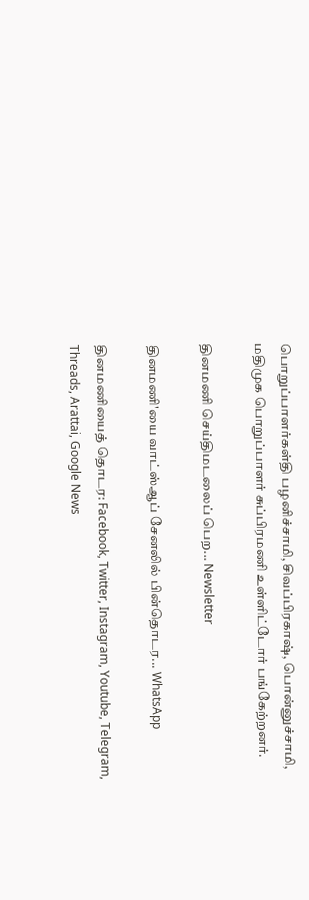பொறுப்பாளர்கள்தி பழனிச்சாமி, சிவப்பிரகாஷ், பொன்னுச்சாமி, மதிமுக பொறுப்பாளர் சுப்பிரமணி உள்ளிட்டோர் பங்கேற்றனர்.

தினமணி செய்திமடலைப் பெற... Newsletter

தினமணி'யை வாட்ஸ்ஆப் சேனலில் பின்தொடர... WhatsApp

தினமணியைத் தொடர: Facebook, Twitter, Instagram, Youtube, Telegram, Threads, Arattai, Google News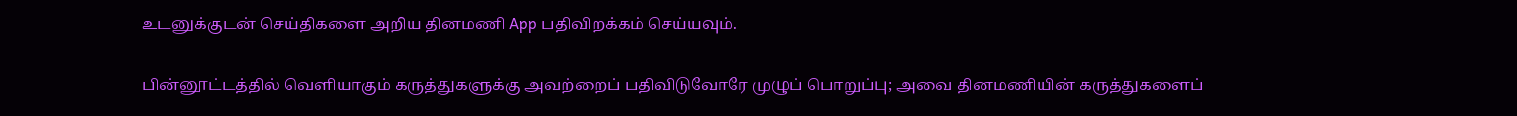உடனுக்குடன் செய்திகளை அறிய தினமணி App பதிவிறக்கம் செய்யவும்.

பின்னூட்டத்தில் வெளியாகும் கருத்துகளுக்கு அவற்றைப் பதிவிடுவோரே முழுப் பொறுப்பு; அவை தினமணியின் கருத்துகளைப்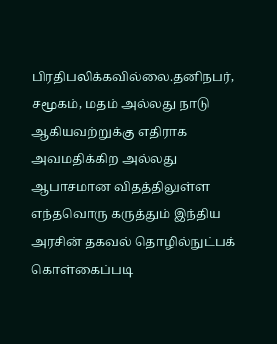பிரதிபலிக்கவில்லை.தனிநபர், சமூகம், மதம் அல்லது நாடு ஆகியவற்றுக்கு எதிராக அவமதிக்கிற அல்லது ஆபாசமான விதத்திலுள்ள எந்தவொரு கருத்தும் இந்திய அரசின் தகவல் தொழில்நுட்பக் கொள்கைப்படி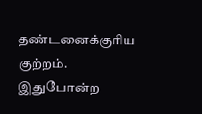தண்டனைக்குரிய குற்றம். இதுபோன்ற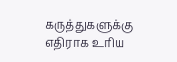கருத்துகளுக்கு எதிராக உரிய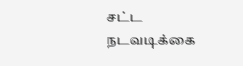சட்ட நடவடிக்கை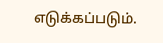எடுக்கப்படும்.